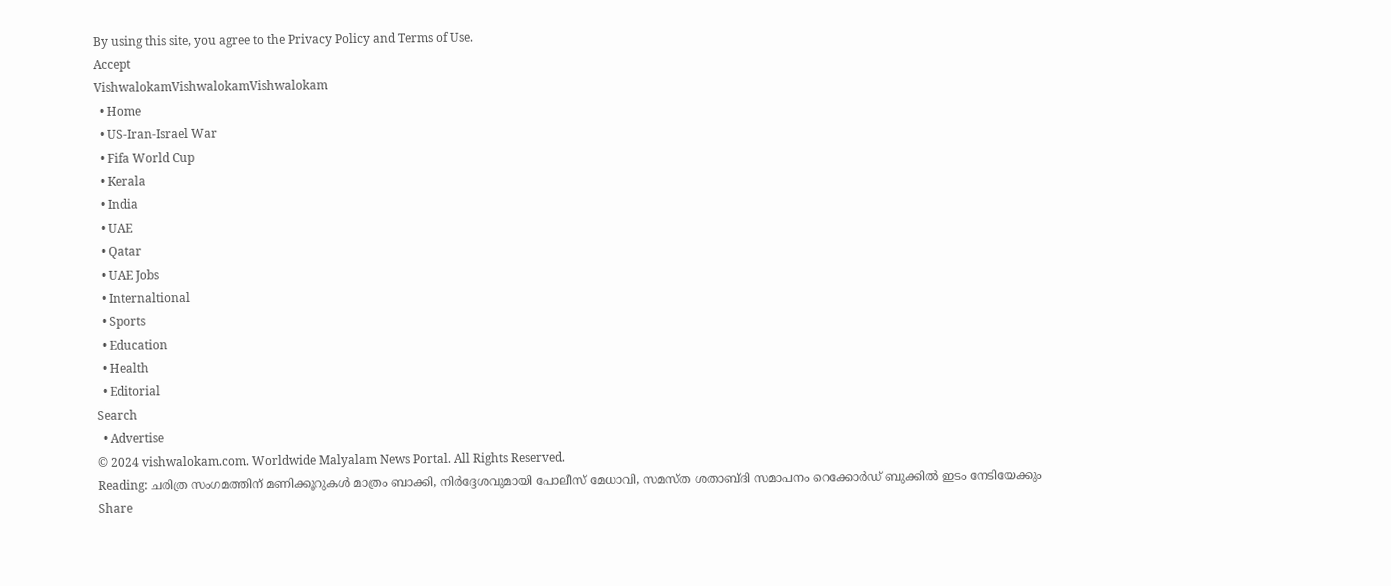By using this site, you agree to the Privacy Policy and Terms of Use.
Accept
VishwalokamVishwalokamVishwalokam
  • Home
  • US-Iran-Israel War
  • Fifa World Cup
  • Kerala
  • India
  • UAE
  • Qatar
  • UAE Jobs
  • Internaltional
  • Sports
  • Education
  • Health
  • Editorial
Search
  • Advertise
© 2024 vishwalokam.com. Worldwide Malyalam News Portal. All Rights Reserved.
Reading: ചരിത്ര സംഗമത്തിന് മണിക്കൂറുകള്‍ മാത്രം ബാക്കി, നിർദ്ദേശവുമായി പോലീസ് മേധാവി, സമസ്ത ശതാബ്ദി സമാപനം റെക്കോര്‍ഡ് ബുക്കില്‍ ഇടം നേടിയേക്കും
Share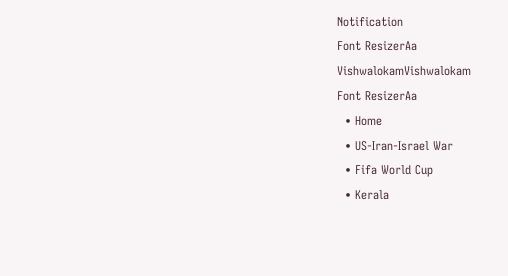Notification
Font ResizerAa
VishwalokamVishwalokam
Font ResizerAa
  • Home
  • US-Iran-Israel War
  • Fifa World Cup
  • Kerala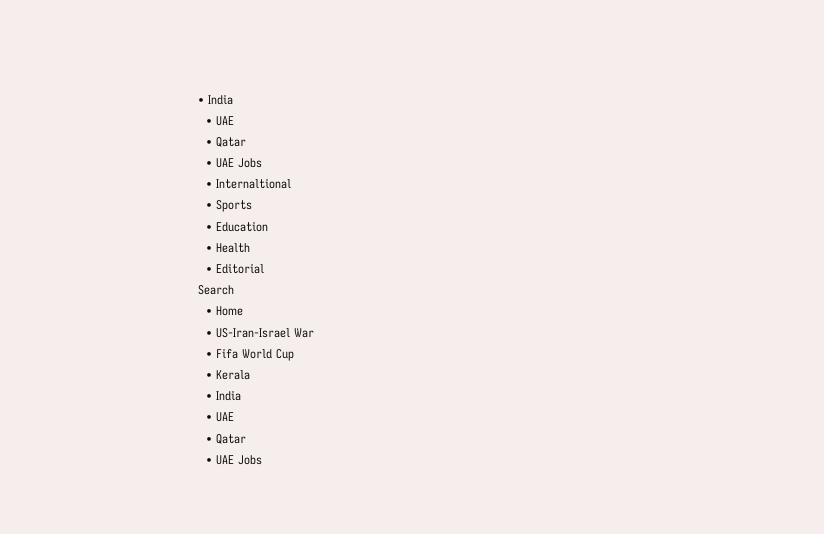• India
  • UAE
  • Qatar
  • UAE Jobs
  • Internaltional
  • Sports
  • Education
  • Health
  • Editorial
Search
  • Home
  • US-Iran-Israel War
  • Fifa World Cup
  • Kerala
  • India
  • UAE
  • Qatar
  • UAE Jobs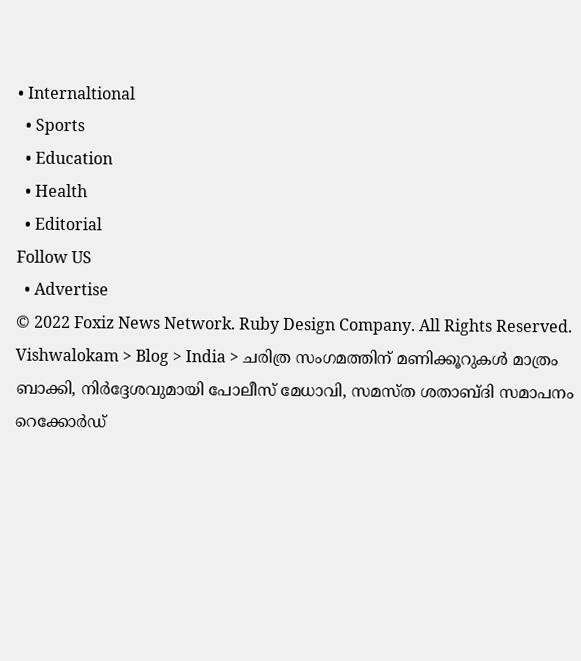• Internaltional
  • Sports
  • Education
  • Health
  • Editorial
Follow US
  • Advertise
© 2022 Foxiz News Network. Ruby Design Company. All Rights Reserved.
Vishwalokam > Blog > India > ചരിത്ര സംഗമത്തിന് മണിക്കൂറുകള്‍ മാത്രം ബാക്കി, നിർദ്ദേശവുമായി പോലീസ് മേധാവി, സമസ്ത ശതാബ്ദി സമാപനം റെക്കോര്‍ഡ്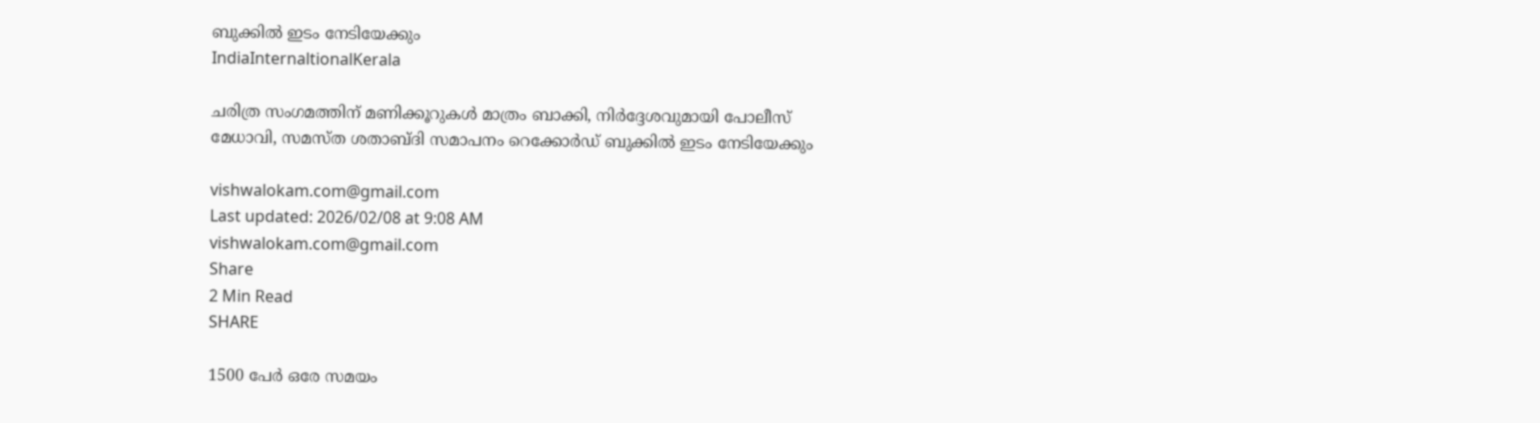ബുക്കില്‍ ഇടം നേടിയേക്കും
IndiaInternaltionalKerala

ചരിത്ര സംഗമത്തിന് മണിക്കൂറുകള്‍ മാത്രം ബാക്കി, നിർദ്ദേശവുമായി പോലീസ് മേധാവി, സമസ്ത ശതാബ്ദി സമാപനം റെക്കോര്‍ഡ് ബുക്കില്‍ ഇടം നേടിയേക്കും

vishwalokam.com@gmail.com
Last updated: 2026/02/08 at 9:08 AM
vishwalokam.com@gmail.com
Share
2 Min Read
SHARE

1500 പേര്‍ ഒരേ സമയം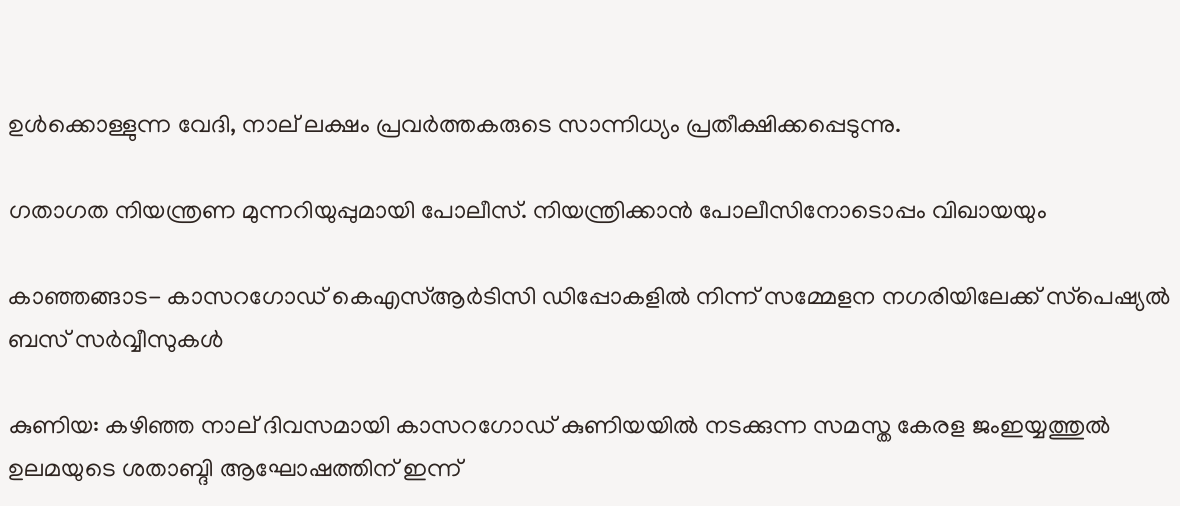ഉള്‍ക്കൊള്ളുന്ന വേദി, നാല് ലക്ഷം പ്രവര്‍ത്തകരുടെ സാന്നിധ്യം പ്രതീക്ഷിക്കപ്പെടുന്നു.

ഗതാഗത നിയന്ത്രണ മുന്നറിയുപ്പുമായി പോലീസ്. നിയന്ത്രിക്കാന്‍ പോലീസിനോടൊപ്പം വിഖായയും

കാഞ്ഞങ്ങാട- കാസറഗോഡ് കെഎസ്ആര്‍ടിസി ഡിപ്പോകളില്‍ നിന്ന് സമ്മേളന നഗരിയിലേക്ക് സ്‌പെഷ്യല്‍ ബസ് സർവ്വീസുകള്‍

കുണിയ: കഴിഞ്ഞ നാല് ദിവസമായി കാസറഗോഡ് കുണിയയില്‍ നടക്കുന്ന സമസ്ത കേരള ജംഇയ്യത്തുല്‍ ഉലമയുടെ ശതാബ്ദി ആഘോഷത്തിന് ഇന്ന്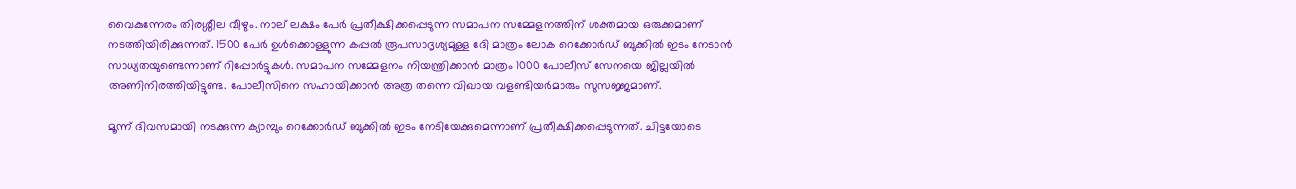വൈകുന്നേരം തിരശ്ശീല വീഴും. നാല് ലക്ഷം പേര്‍ പ്രതീക്ഷിക്കപ്പെടുന്ന സമാപന സമ്മേളനത്തിന് ശക്തമായ ഒരുക്കമാണ് നടത്തിയിരിക്കുന്നത്. 1500 പേര്‍ ഉള്‍ക്കൊള്ളുന്ന കപ്പല്‍ രൂപസാദൃശ്യമുള്ള ദേി മാത്രം ലോക റെക്കോര്‍ഡ് ബുക്കില്‍ ഇടം നേടാന്‍ സാധ്യതയുണ്ടെന്നാണ് റിപ്പോര്‍ട്ടുകള്‍. സമാപന സമ്മേളനം നിയന്ത്രിക്കാന്‍ മാത്രം 1000 പോലീസ് സേനയെ ജില്ലയില്‍ അണിനിരത്തിയിട്ടുണ്ട. പോലീസിനെ സഹായിക്കാന്‍ അത്ര തന്നെ വിഖായ വളണ്ടിയര്‍മാരും സുസജ്ജമാണ്.

മൂന്ന് ദിവസമായി നടക്കുന്ന ക്യാമ്പും റെക്കോര്‍ഡ് ബുക്കില്‍ ഇടം നേടിയേക്കുമെന്നാണ് പ്രതീക്ഷിക്കപ്പെടുന്നത്. ചിട്ടയോടെ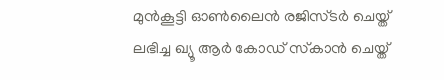മുന്‍കൂട്ടി ഓണ്‍ലൈന്‍ രജിസ്ടര്‍ ചെയ്ത് ലഭിച്ച ഖ്യൂ ആര്‍ കോഡ് സ്‌കാന്‍ ചെയ്ത്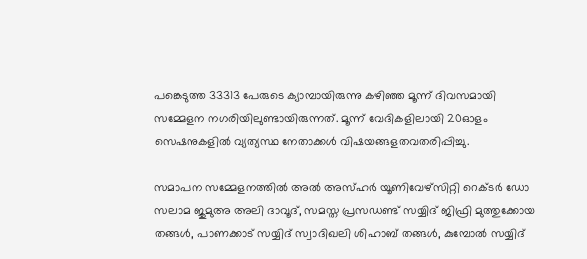പങ്കെടുത്ത 33313 പേരുടെ ക്യാമ്പായിരുന്നു കഴിഞ്ഞ മൂന്ന് ദിവസമായി സമ്മേളന നഗരിയിലുണ്ടായിരുന്നത്. മൂന്ന് വേദികളിലായി 20ഓളം സെഷനുകളില്‍ വ്യത്യസ്ഥ നേതാക്കള്‍ വിഷയങ്ങളതവതരിപ്പിച്ചു.

സമാപന സമ്മേളനത്തില്‍ അല്‍ അസ്ഹർ യൂണിവേഴ്സിറ്റി റെക്ടർ ഡോ സലാമ ജുമുഅ അലി ദാവൂദ്, സമസ്ത പ്രസഡണ്ട് സയ്യിദ് ജിഫ്രി മുത്തുക്കോയ തങ്ങള്‍, പാണക്കാട് സയ്യിദ് സ്വാദിഖലി ശിഹാബ് തങ്ങള്‍, കുമ്പോല്‍ സയ്യിദ്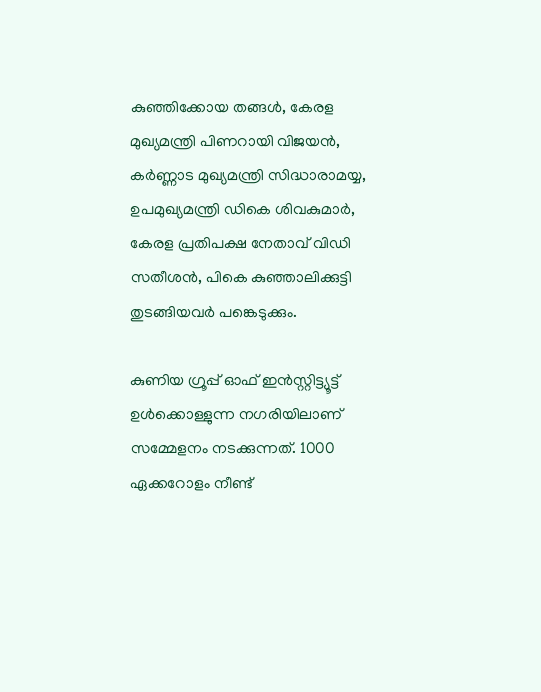കുഞ്ഞിക്കോയ തങ്ങള്‍, കേരള മുഖ്യമന്ത്രി പിണറായി വിജയന്‍, കർണ്ണാട മുഖ്യമന്ത്രി സിദ്ധാരാമയ്യ, ഉപമുഖ്യമന്ത്രി ഡികെ ശിവകുമാർ, കേരള പ്രതിപക്ഷ നേതാവ് വിഡി സതീശന്‍, പികെ കുഞ്ഞാലിക്കുട്ടി തുടങ്ങിയവർ പങ്കെടുക്കും.

കുണിയ ഗ്രൂപ്പ് ഓഫ് ഇന്‍സ്റ്റിട്ട്യൂട്ട് ഉള്‍ക്കൊള്ളുന്ന നഗരിയിലാണ് സമ്മേളനം നടക്കുന്നത്. 1000 ഏക്കറോളം നീണ്ട്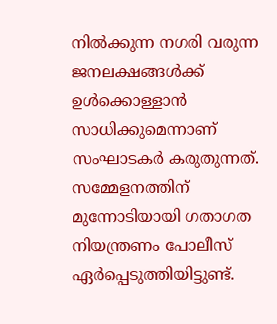നില്‍ക്കുന്ന നഗരി വരുന്ന ജനലക്ഷങ്ങള്‍ക്ക് ഉള്‍ക്കൊള്ളാന്‍ സാധിക്കുമെന്നാണ് സംഘാടകര്‍ കരുതുന്നത്. സമ്മേളനത്തിന് മുന്നോടിയായി ഗതാഗത നിയന്ത്രണം പോലീസ് ഏര്‍പ്പെടുത്തിയിട്ടുണ്ട്.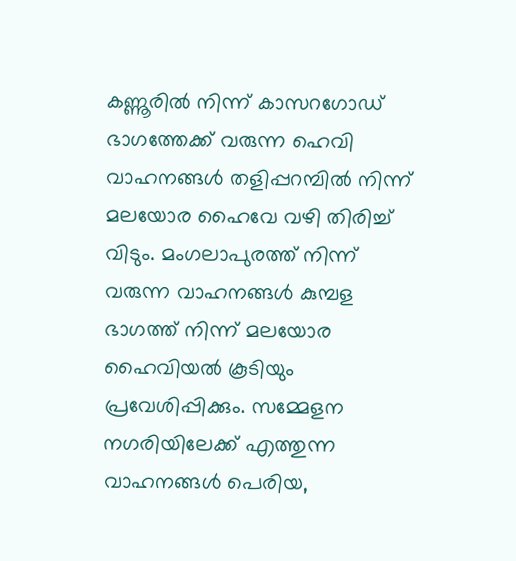കണ്ണൂരില്‍ നിന്ന് കാസറഗോഡ് ഭാഗത്തേക്ക് വരുന്ന ഹെവി വാഹനങ്ങള്‍ തളിപ്പറമ്പില്‍ നിന്ന് മലയോര ഹൈവേ വഴി തിരിച്ച് വിടും. മംഗലാപുരത്ത് നിന്ന് വരുന്ന വാഹനങ്ങള്‍ കുമ്പള ഭാഗത്ത് നിന്ന് മലയോര ഹൈവിയല്‍ കൂടിയും പ്രവേശിപ്പിക്കും. സമ്മേളന നഗരിയിലേക്ക് എത്തുന്ന വാഹനങ്ങള്‍ പെരിയ,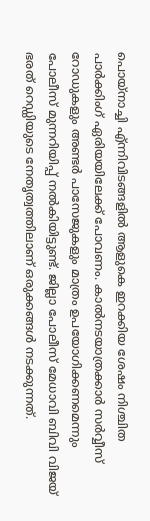പൊയ്‌നാച്ചി എ്ന്നിവിടങ്ങളില്‍ ആളുകെ ഇറക്കിയ ശേഷം നിശ്ചിത പാര്‍ക്കിംഗ് ഏരിയയിലേക്ക് പോവണം. കാല്‍നടയാത്രക്കാര്‍ സര്‍വ്വീസ് റോഡുകളും അണ്ടര്‍ പാസേജുകളും മാത്രം ഉപയോഗിക്കണമെന്നും പോലീസ് മുന്നറിയിപ്പ് നല്‍കിയിട്ടുണ്ട്. ജില്ലാ പോലീസ് മേധാവി ബിവി വിജയ് ഭരത് റെഡ്ഡിയുടെ നേതൃത്വത്തിലാണ് ഒരുക്കങ്ങള്‍ നടക്കുന്നത്.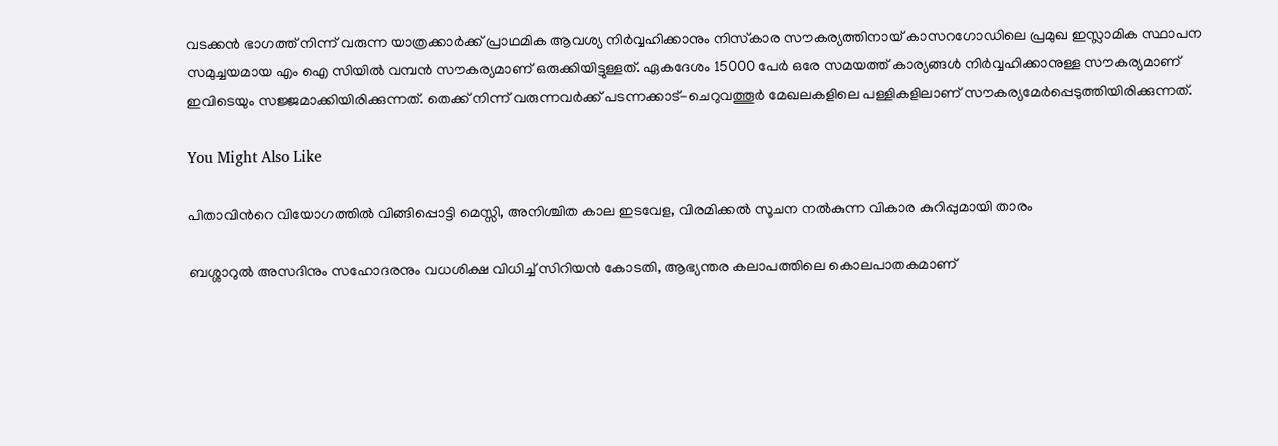വടക്കന്‍ ഭാഗത്ത് നിന്ന് വരുന്ന യാത്രക്കാര്‍ക്ക് പ്രാഥമിക ആവശ്യ നിര്‍വ്വഹിക്കാനും നിസ്‌കാര സൗകര്യത്തിനായ് കാസറഗോഡിലെ പ്രമുഖ ഇസ്ലാമിക സ്ഥാപന സമുച്ചയമായ എം ഐ സിയില്‍ വമ്പന്‍ സൗകര്യമാണ് ഒരുക്കിയിട്ടുള്ളത്. ഏകദേശം 15000 പേര്‍ ഒരേ സമയത്ത് കാര്യങ്ങള്‍ നിര്‍വ്വഹിക്കാനുള്ള സൗകര്യമാണ് ഇവിടെയും സജ്ജമാക്കിയിരിക്കുന്നത്. തെക്ക് നിന്ന് വരുന്നവര്‍ക്ക് പടന്നക്കാട്-ചെറുവത്തൂര്‍ മേഖലകളിലെ പള്ളികളിലാണ് സൗകര്യമേര്‍പ്പെടുത്തിയിരിക്കുന്നത്.

You Might Also Like

പിതാവിന്‍റെ വിയോഗത്തില്‍ വിങ്ങിപ്പൊട്ടി മെസ്സി, അനിശ്ചിത കാല ഇടവേള, വിരമിക്കല്‍ സൂചന നല്‍കുന്ന വികാര കുറിപ്പുമായി താരം

ബശ്ശാറുല്‍ അസദിനും സഹോദരനും വധശിക്ഷ വിധിച്ച് സിറിയന്‍ കോടതി, ആഭ്യന്തര കലാപത്തിലെ കൊലപാതകമാണ്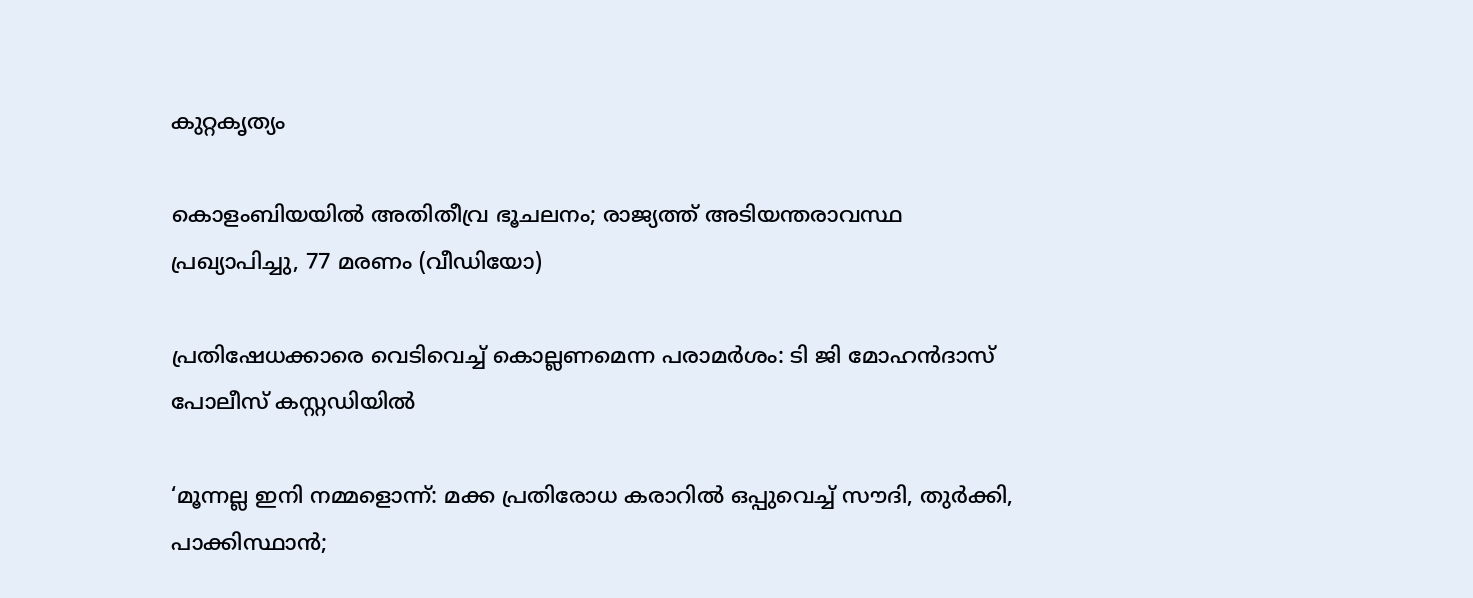കുറ്റകൃത്യം

കൊളംബിയയില്‍ അതിതീവ്ര ഭൂചലനം; രാജ്യത്ത് അടിയന്തരാവസ്ഥ പ്രഖ്യാപിച്ചു, 77 മരണം (വീഡിയോ)

പ്രതിഷേധക്കാരെ വെടിവെച്ച് കൊല്ലണമെന്ന പരാമര്‍ശം: ടി ജി മോഹന്‍ദാസ് പോലീസ് കസ്റ്റഡിയില്‍

‘മൂന്നല്ല ഇനി നമ്മളൊന്ന്: മക്ക പ്രതിരോധ കരാറില്‍ ഒപ്പുവെച്ച് സൗദി, തുര്‍ക്കി, പാക്കിസ്ഥാന്‍;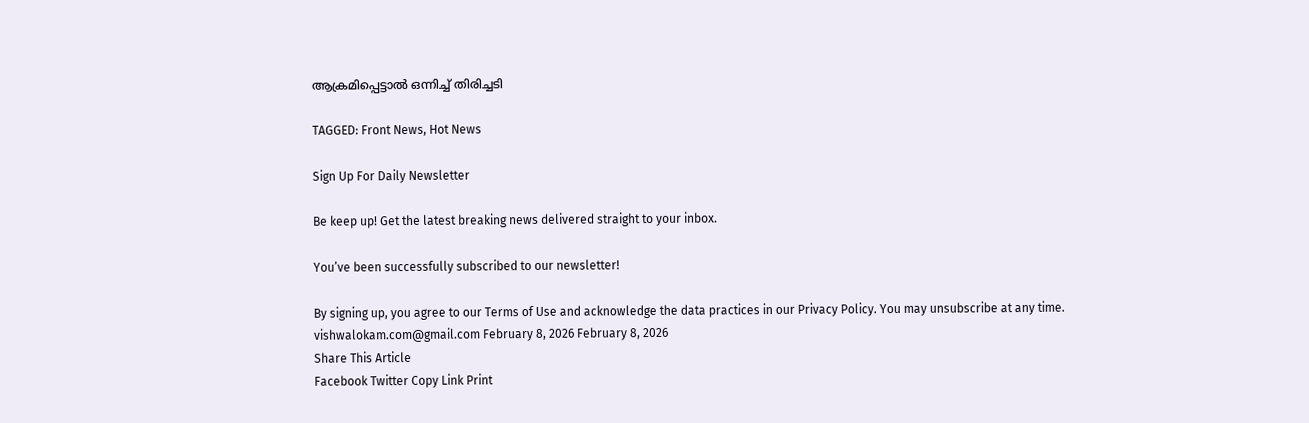ആക്രമിപ്പെട്ടാല്‍ ഒന്നിച്ച് തിരിച്ചടി

TAGGED: Front News, Hot News

Sign Up For Daily Newsletter

Be keep up! Get the latest breaking news delivered straight to your inbox.

You’ve been successfully subscribed to our newsletter!

By signing up, you agree to our Terms of Use and acknowledge the data practices in our Privacy Policy. You may unsubscribe at any time.
vishwalokam.com@gmail.com February 8, 2026 February 8, 2026
Share This Article
Facebook Twitter Copy Link Print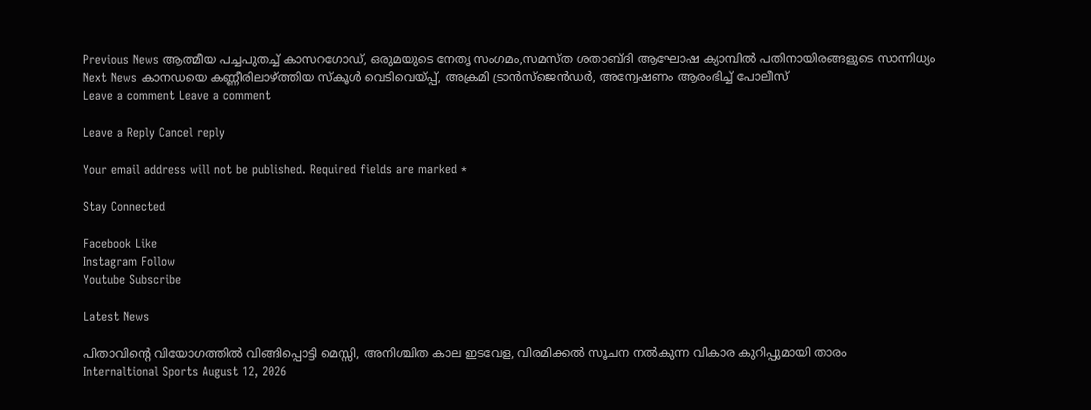Previous News ആത്മീയ പച്ചപുതച്ച് കാസറഗോഡ്, ഒരുമയുടെ നേതൃ സംഗമം,സമസ്ത ശതാബ്ദി ആഘോഷ ക്യാമ്പില്‍ പതിനായിരങ്ങളുടെ സാന്നിധ്യം
Next News കാനഡയെ കണ്ണീരിലാഴ്ത്തിയ സ്‌കൂള്‍ വെടിവെയ്പ്പ്, അക്രമി ട്രാന്‍സ്‌ജെന്‍ഡര്‍, അന്വേഷണം ആരംഭിച്ച് പോലീസ്
Leave a comment Leave a comment

Leave a Reply Cancel reply

Your email address will not be published. Required fields are marked *

Stay Connected

Facebook Like
Instagram Follow
Youtube Subscribe

Latest News

പിതാവിന്‍റെ വിയോഗത്തില്‍ വിങ്ങിപ്പൊട്ടി മെസ്സി, അനിശ്ചിത കാല ഇടവേള, വിരമിക്കല്‍ സൂചന നല്‍കുന്ന വികാര കുറിപ്പുമായി താരം
Internaltional Sports August 12, 2026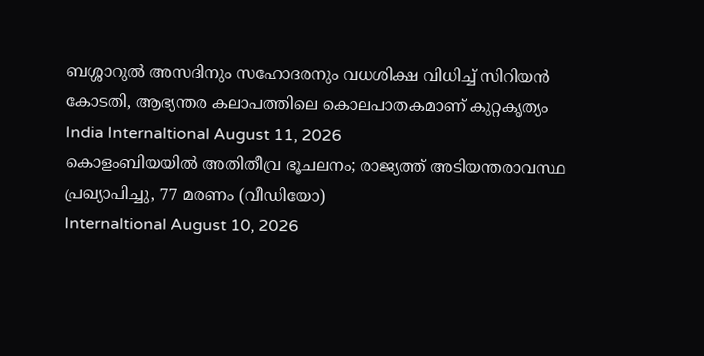ബശ്ശാറുല്‍ അസദിനും സഹോദരനും വധശിക്ഷ വിധിച്ച് സിറിയന്‍ കോടതി, ആഭ്യന്തര കലാപത്തിലെ കൊലപാതകമാണ് കുറ്റകൃത്യം
India Internaltional August 11, 2026
കൊളംബിയയില്‍ അതിതീവ്ര ഭൂചലനം; രാജ്യത്ത് അടിയന്തരാവസ്ഥ പ്രഖ്യാപിച്ചു, 77 മരണം (വീഡിയോ)
Internaltional August 10, 2026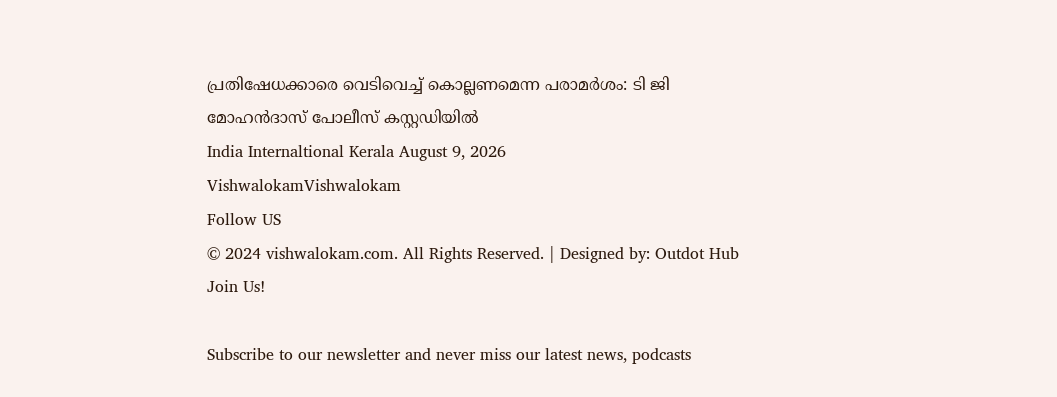പ്രതിഷേധക്കാരെ വെടിവെച്ച് കൊല്ലണമെന്ന പരാമര്‍ശം: ടി ജി മോഹന്‍ദാസ് പോലീസ് കസ്റ്റഡിയില്‍
India Internaltional Kerala August 9, 2026
VishwalokamVishwalokam
Follow US
© 2024 vishwalokam.com. All Rights Reserved. | Designed by: Outdot Hub
Join Us!

Subscribe to our newsletter and never miss our latest news, podcasts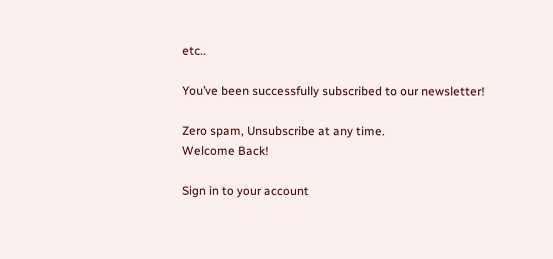etc..

You’ve been successfully subscribed to our newsletter!

Zero spam, Unsubscribe at any time.
Welcome Back!

Sign in to your account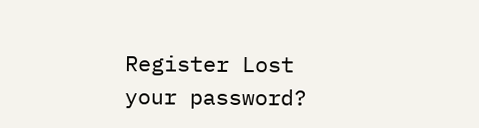Register Lost your password?